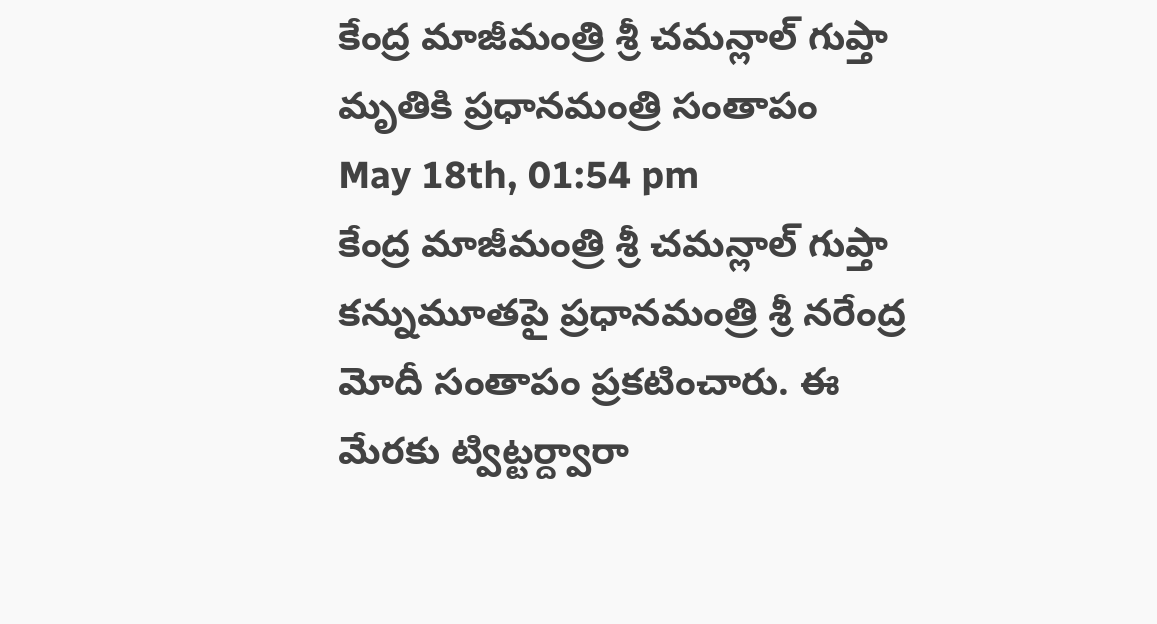కేంద్ర మాజీమంత్రి శ్రీ చమన్లాల్ గుప్తా మృతికి ప్రధానమంత్రి సంతాపం
May 18th, 01:54 pm
కేంద్ర మాజీమంత్రి శ్రీ చమన్లాల్ గుప్తా కన్నుమూతపై ప్రధానమంత్రి శ్రీ నరేంద్ర మోదీ సంతాపం ప్రకటించారు. ఈ మేరకు ట్విట్టర్ద్వారా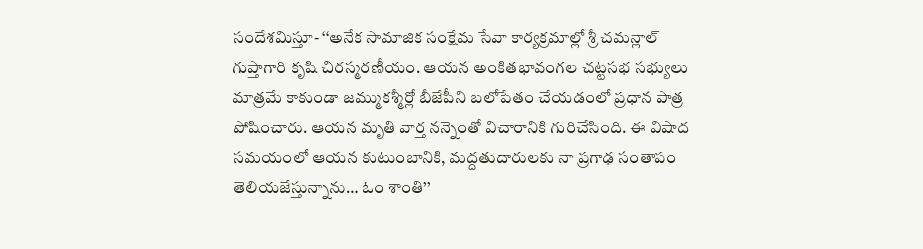సందేశమిస్తూ- ‘‘అనేక సామాజిక సంక్షేమ సేవా కార్యక్రమాల్లో శ్రీ చమన్లాల్ గుప్తాగారి కృషి చిరస్మరణీయం. ఆయన అంకితభావంగల చట్టసభ సభ్యులు మాత్రమే కాకుండా జమ్ముకశ్మీర్లో బీజేపీని బలోపేతం చేయడంలో ప్రధాన పాత్ర పోషించారు. ఆయన మృతి వార్త నన్నెంతో విచారానికి గురిచేసింది. ఈ విషాద సమయంలో ఆయన కుటుంబానికి, మద్దతుదారులకు నా ప్రగాఢ సంతాపం తెలియజేస్తున్నాను… ఓం శాంతి’’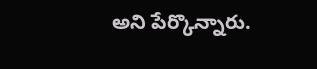అని పేర్కొన్నారు.